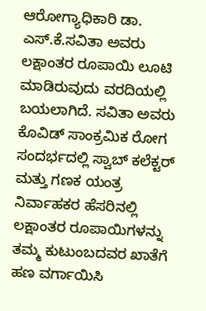ಆರೋಗ್ಯಾಧಿಕಾರಿ ಡಾ. ಎಸ್.ಕೆ.ಸವಿತಾ ಅವರು ಲಕ್ಷಾಂತರ ರೂಪಾಯಿ ಲೂಟಿ ಮಾಡಿರುವುದು ವರದಿಯಲ್ಲಿ ಬಯಲಾಗಿದೆ. ಸವಿತಾ ಅವರು ಕೊವಿಡ್ ಸಾಂಕ್ರಮಿಕ ರೋಗ ಸಂದರ್ಭದಲ್ಲಿ ಸ್ವಾಬ್ ಕಲೆಕ್ಟರ್ ಮತ್ತು ಗಣಕ ಯಂತ್ರ ನಿರ್ವಾಹಕರ ಹೆಸರಿನಲ್ಲಿ ಲಕ್ಷಾಂತರ ರೂಪಾಯಿಗಳನ್ನು ತಮ್ಮ ಕುಟುಂಬದವರ ಖಾತೆಗೆ ಹಣ ವರ್ಗಾಯಿಸಿ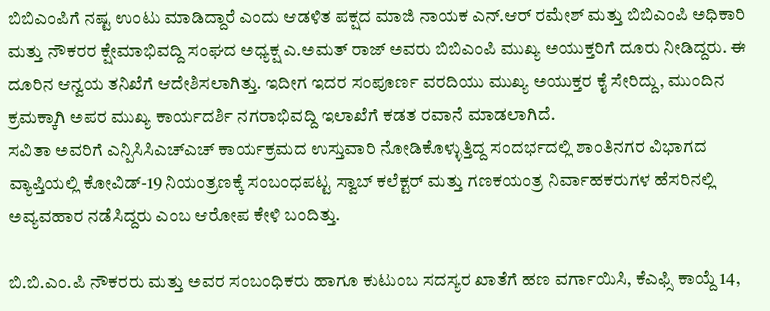ಬಿಬಿಎಂಪಿಗೆ ನಷ್ಟ ಉಂಟು ಮಾಡಿದ್ದಾರೆ ಎಂದು ಆಡಳಿತ ಪಕ್ಷದ ಮಾಜಿ ನಾಯಕ ಎನ್.ಆರ್ ರಮೇಶ್ ಮತ್ತು ಬಿಬಿಎಂಪಿ ಅಧಿಕಾರಿ ಮತ್ತು ನೌಕರರ ಕ್ಷೇಮಾಭಿವದ್ದಿ ಸಂಘದ ಅಧ್ಯಕ್ಷ ಎ.ಅಮತ್ ರಾಜ್ ಅವರು ಬಿಬಿಎಂಪಿ ಮುಖ್ಯ ಅಯುಕ್ತರಿಗೆ ದೂರು ನೀಡಿದ್ದರು. ಈ ದೂರಿನ ಆನ್ವಯ ತನಿಖೆಗೆ ಆದೇಶಿಸಲಾಗಿತ್ತು. ಇದೀಗ ಇದರ ಸಂಪೂರ್ಣ ವರದಿಯು ಮುಖ್ಯ ಅಯುಕ್ತರ ಕೈ ಸೇರಿದ್ದು, ಮುಂದಿನ ಕ್ರಮಕ್ಕಾಗಿ ಅಪರ ಮುಖ್ಯ ಕಾರ್ಯದರ್ಶಿ ನಗರಾಭಿವದ್ದಿ ಇಲಾಖೆಗೆ ಕಡತ ರವಾನೆ ಮಾಡಲಾಗಿದೆ.
ಸವಿತಾ ಅವರಿಗೆ ಎನ್ಪಿಸಿಸಿಎಚ್ಎಚ್ ಕಾರ್ಯಕ್ರಮದ ಉಸ್ತುವಾರಿ ನೋಡಿಕೊಳ್ಳುತ್ತಿದ್ದ ಸಂದರ್ಭದಲ್ಲಿ ಶಾಂತಿನಗರ ವಿಭಾಗದ ವ್ಯಾಪ್ತಿಯಲ್ಲಿ ಕೋವಿಡ್-19 ನಿಯಂತ್ರಣಕ್ಕೆ ಸಂಬಂಧಪಟ್ಟ ಸ್ವಾಬ್ ಕಲೆಕ್ಟರ್ ಮತ್ತು ಗಣಕಯಂತ್ರ ನಿರ್ವಾಹಕರುಗಳ ಹೆಸರಿನಲ್ಲಿ ಅವ್ಯವಹಾರ ನಡೆಸಿದ್ದರು ಎಂಬ ಆರೋಪ ಕೇಳಿ ಬಂದಿತ್ತು.

ಬಿ.ಬಿ.ಎಂ.ಪಿ ನೌಕರರು ಮತ್ತು ಅವರ ಸಂಬಂಧಿಕರು ಹಾಗೂ ಕುಟುಂಬ ಸದಸ್ಯರ ಖಾತೆಗೆ ಹಣ ವರ್ಗಾಯಿಸಿ, ಕೆಎಫ್ಸಿ ಕಾಯ್ದೆ 14,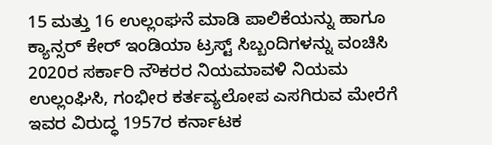15 ಮತ್ತು 16 ಉಲ್ಲಂಘನೆ ಮಾಡಿ ಪಾಲಿಕೆಯನ್ನು ಹಾಗೂ ಕ್ಯಾನ್ಸರ್ ಕೇರ್ ಇಂಡಿಯಾ ಟ್ರಸ್ಟ್ ಸಿಬ್ಬಂದಿಗಳನ್ನು ವಂಚಿಸಿ 2020ರ ಸರ್ಕಾರಿ ನೌಕರರ ನಿಯಮಾವಳಿ ನಿಯಮ ಉಲ್ಲಂಘಿಸಿ, ಗಂಭೀರ ಕರ್ತವ್ಯಲೋಪ ಎಸಗಿರುವ ಮೇರೆಗೆ ಇವರ ವಿರುದ್ಧ 1957ರ ಕರ್ನಾಟಕ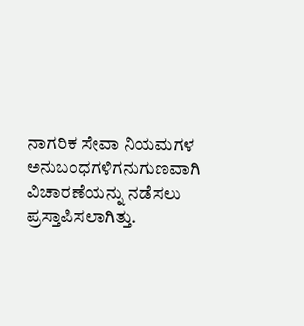ನಾಗರಿಕ ಸೇವಾ ನಿಯಮಗಳ ಅನುಬಂಧಗಳಿಗನುಗುಣವಾಗಿ ವಿಚಾರಣೆಯನ್ನು ನಡೆಸಲು ಪ್ರಸ್ತಾಪಿಸಲಾಗಿತ್ತು.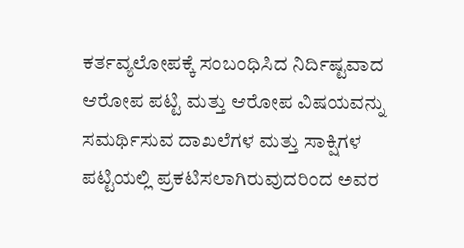ಕರ್ತವ್ಯಲೋಪಕ್ಕೆ ಸಂಬಂಧಿಸಿದ ನಿರ್ದಿಷ್ಟವಾದ ಆರೋಪ ಪಟ್ಟಿ ಮತ್ತು ಆರೋಪ ವಿಷಯವನ್ನು ಸಮರ್ಥಿಸುವ ದಾಖಲೆಗಳ ಮತ್ತು ಸಾಕ್ಷಿಗಳ ಪಟ್ಟಿಯಲ್ಲಿ ಪ್ರಕಟಿಸಲಾಗಿರುವುದರಿಂದ ಅವರ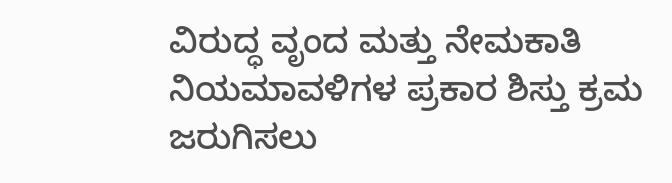ವಿರುದ್ಧ ವೃಂದ ಮತ್ತು ನೇಮಕಾತಿ ನಿಯಮಾವಳಿಗಳ ಪ್ರಕಾರ ಶಿಸ್ತು ಕ್ರಮ ಜರುಗಿಸಲು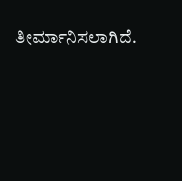ತೀರ್ಮಾನಿಸಲಾಗಿದೆ.